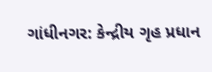ગાંધીનગર: કેન્દ્રીય ગૃહ પ્રધાન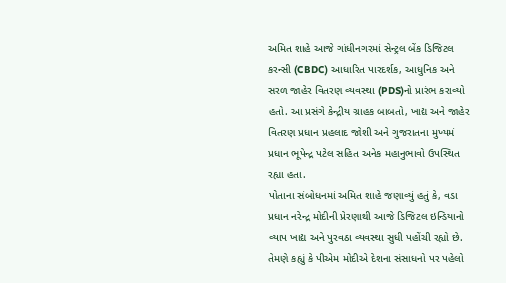અમિત શાહે આજે ગાંધીનગરમાં સેન્ટ્રલ બેંક ડિજિટલ કરન્સી (CBDC) આધારિત પારદર્શક, આધુનિક અને સરળ જાહેર વિતરણ વ્યવસ્થા (PDS)નો પ્રારંભ કરાવ્યો હતો. આ પ્રસંગે કેન્દ્રીય ગ્રાહક બાબતો, ખાદ્ય અને જાહેર વિતરણ પ્રધાન પ્રહલાદ જોશી અને ગુજરાતના મુખ્યમં પ્રધાન ભૂપેન્દ્ર પટેલ સહિત અનેક મહાનુભાવો ઉપસ્થિત રહ્યા હતા.
પોતાના સંબોધનમાં અમિત શાહે જણાવ્યું હતું કે, વડા પ્રધાન નરેન્દ્ર મોદીની પ્રેરણાથી આજે ડિજિટલ ઇન્ડિયાનો વ્યાપ ખાદ્ય અને પુરવઠા વ્યવસ્થા સુધી પહોંચી રહ્યો છે. તેમણે કહ્યું કે પીએમ મોદીએ દેશના સંસાધનો પર પહેલો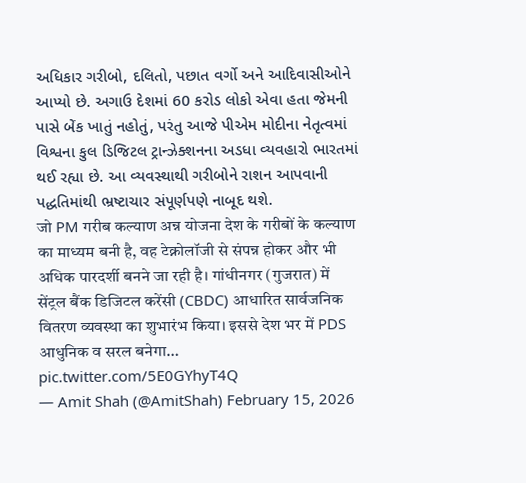અધિકાર ગરીબો, દલિતો, પછાત વર્ગો અને આદિવાસીઓને આપ્યો છે. અગાઉ દેશમાં 60 કરોડ લોકો એવા હતા જેમની પાસે બેંક ખાતું નહોતું, પરંતુ આજે પીએમ મોદીના નેતૃત્વમાં વિશ્વના કુલ ડિજિટલ ટ્રાન્ઝેક્શનના અડધા વ્યવહારો ભારતમાં થઈ રહ્યા છે. આ વ્યવસ્થાથી ગરીબોને રાશન આપવાની પદ્ધતિમાંથી ભ્રષ્ટાચાર સંપૂર્ણપણે નાબૂદ થશે.
जो PM गरीब कल्याण अन्न योजना देश के गरीबों के कल्याण का माध्यम बनी है, वह टेक्नोलॉजी से संपन्न होकर और भी अधिक पारदर्शी बनने जा रही है। गांधीनगर (गुजरात) में सेंट्रल बैंक डिजिटल करेंसी (CBDC) आधारित सार्वजनिक वितरण व्यवस्था का शुभारंभ किया। इससे देश भर में PDS आधुनिक व सरल बनेगा… pic.twitter.com/5E0GYhyT4Q
— Amit Shah (@AmitShah) February 15, 2026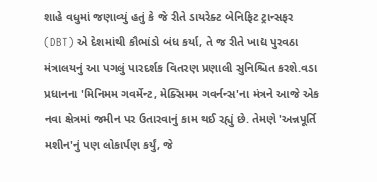શાહે વધુમાં જણાવ્યું હતું કે જે રીતે ડાયરેક્ટ બેનિફિટ ટ્રાન્સફર (DBT) એ દેશમાંથી કૌભાંડો બંધ કર્યા, તે જ રીતે ખાદ્ય પુરવઠા મંત્રાલયનું આ પગલું પારદર્શક વિતરણ પ્રણાલી સુનિશ્ચિત કરશે.વડા પ્રધાનના 'મિનિમમ ગવર્મેન્ટ, મેક્સિમમ ગવર્નન્સ'ના મંત્રને આજે એક નવા ક્ષેત્રમાં જમીન પર ઉતારવાનું કામ થઈ રહ્યું છે. તેમણે 'અન્નપૂર્તિ મશીન'નું પણ લોકાર્પણ કર્યું, જે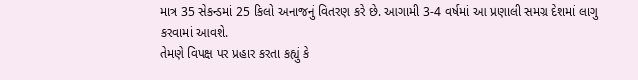માત્ર 35 સેકન્ડમાં 25 કિલો અનાજનું વિતરણ કરે છે. આગામી 3-4 વર્ષમાં આ પ્રણાલી સમગ્ર દેશમાં લાગુ કરવામાં આવશે.
તેમણે વિપક્ષ પર પ્રહાર કરતા કહ્યું કે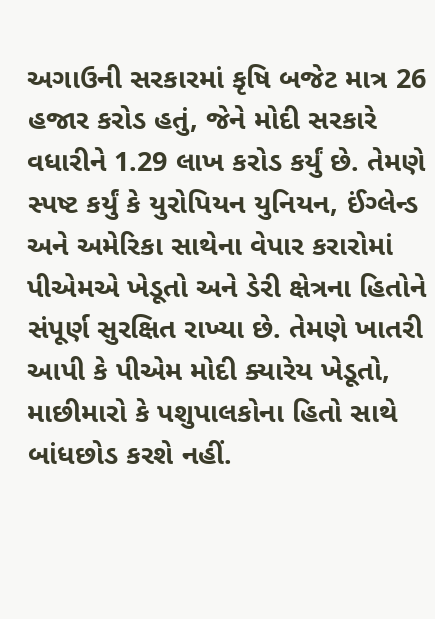અગાઉની સરકારમાં કૃષિ બજેટ માત્ર 26 હજાર કરોડ હતું, જેને મોદી સરકારે વધારીને 1.29 લાખ કરોડ કર્યું છે. તેમણે સ્પષ્ટ કર્યું કે યુરોપિયન યુનિયન, ઈંગ્લેન્ડ અને અમેરિકા સાથેના વેપાર કરારોમાં પીએમએ ખેડૂતો અને ડેરી ક્ષેત્રના હિતોને સંપૂર્ણ સુરક્ષિત રાખ્યા છે. તેમણે ખાતરી આપી કે પીએમ મોદી ક્યારેય ખેડૂતો, માછીમારો કે પશુપાલકોના હિતો સાથે બાંધછોડ કરશે નહીં.